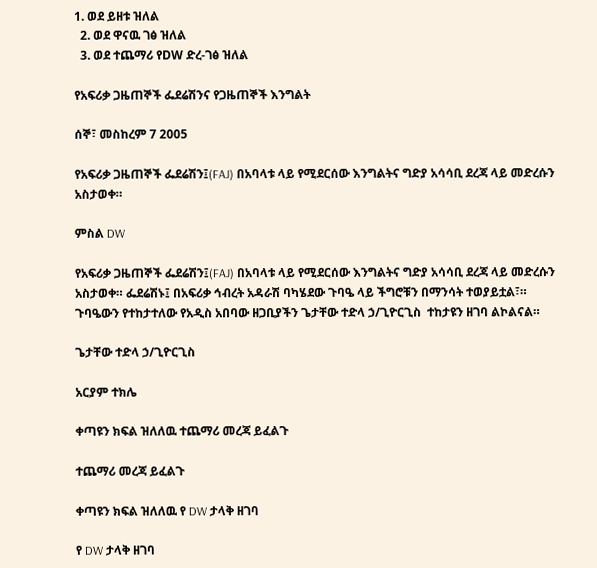1. ወደ ይዘቱ ዝለል
  2. ወደ ዋናዉ ገፅ ዝለል
  3. ወደ ተጨማሪ የDW ድረ-ገፅ ዝለል

የአፍሪቃ ጋዜጠኞች ፌደሬሽንና የጋዜጠኞች እንግልት

ሰኞ፣ መስከረም 7 2005

የአፍሪቃ ጋዜጠኞች ፌደሬሽን፤(FAJ) በአባላቱ ላይ የሚደርሰው እንግልትና ግድያ አሳሳቢ ደረጃ ላይ መድረሱን አስታወቀ።

ምስል DW

የአፍሪቃ ጋዜጠኞች ፌደሬሽን፤(FAJ) በአባላቱ ላይ የሚደርሰው እንግልትና ግድያ አሳሳቢ ደረጃ ላይ መድረሱን አስታወቀ። ፌደሬሽኑ፤ በአፍሪቃ ኅብረት አዳራሽ ባካሄደው ጉባዔ ላይ ችግሮቹን በማንሳት ተወያይቷል፣። ጉባዔውን የተከታተለው የአዲስ አበባው ዘጋቢያችን ጌታቸው ተድላ ኃ/ጊዮርጊስ  ተከታዩን ዘገባ ልኮልናል።

ጌታቸው ተድላ ኃ/ጊዮርጊስ

አርያም ተክሌ

ቀጣዩን ክፍል ዝለለዉ ተጨማሪ መረጃ ይፈልጉ

ተጨማሪ መረጃ ይፈልጉ

ቀጣዩን ክፍል ዝለለዉ የ DW ታላቅ ዘገባ

የ DW ታላቅ ዘገባ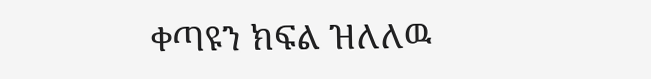ቀጣዩን ክፍል ዝለለዉ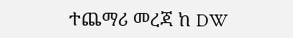ተጨማሪ መረጃ ከ DW